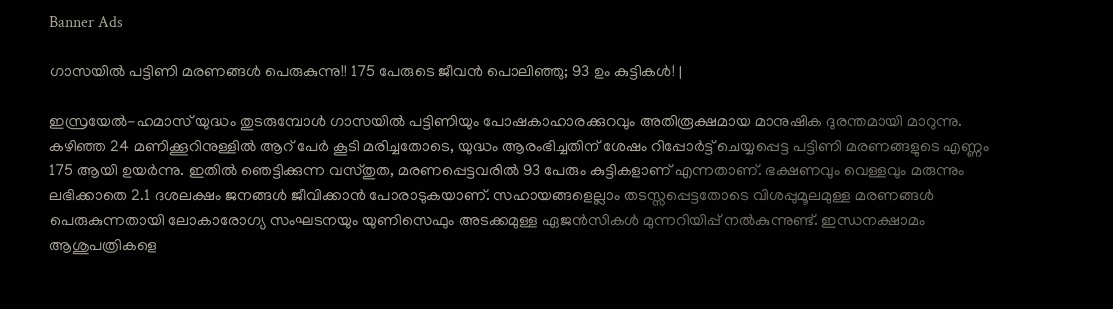Banner Ads

ഗാസയിൽ പട്ടിണി മരണങ്ങൾ പെരുകുന്നു!! 175 പേരുടെ ജീവൻ പൊലിഞ്ഞു; 93 ഉം കുട്ടികൾ! |

ഇസ്രയേൽ-ഹമാസ് യുദ്ധം തുടരുമ്പോൾ ഗാസയിൽ പട്ടിണിയും പോഷകാഹാരക്കുറവും അതിരൂക്ഷമായ മാനുഷിക ദുരന്തമായി മാറുന്നു. കഴിഞ്ഞ 24 മണിക്കൂറിനുള്ളിൽ ആറ് പേർ കൂടി മരിച്ചതോടെ, യുദ്ധം ആരംഭിച്ചതിന് ശേഷം റിപ്പോർട്ട് ചെയ്യപ്പെട്ട പട്ടിണി മരണങ്ങളുടെ എണ്ണം 175 ആയി ഉയർന്നു. ഇതിൽ ഞെട്ടിക്കുന്ന വസ്തുത, മരണപ്പെട്ടവരിൽ 93 പേരും കുട്ടികളാണ് എന്നതാണ്. ഭക്ഷണവും വെള്ളവും മരുന്നും ലഭിക്കാതെ 2.1 ദശലക്ഷം ജനങ്ങൾ ജീവിക്കാൻ പോരാടുകയാണ്. സഹായങ്ങളെല്ലാം തടസ്സപ്പെട്ടതോടെ വിശപ്പുമൂലമുള്ള മരണങ്ങൾ പെരുകുന്നതായി ലോകാരോഗ്യ സംഘടനയും യുണിസെഫും അടക്കമുള്ള ഏജൻസികൾ മുന്നറിയിപ്പ് നൽകുന്നുണ്ട്. ഇന്ധനക്ഷാമം ആശുപത്രികളെ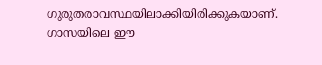ഗുരുതരാവസ്ഥയിലാക്കിയിരിക്കുകയാണ്. ഗാസയിലെ ഈ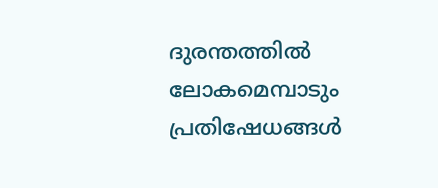ദുരന്തത്തിൽ ലോകമെമ്പാടും പ്രതിഷേധങ്ങൾ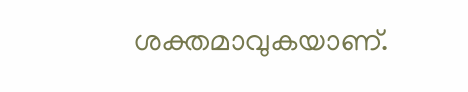ശക്തമാവുകയാണ്.